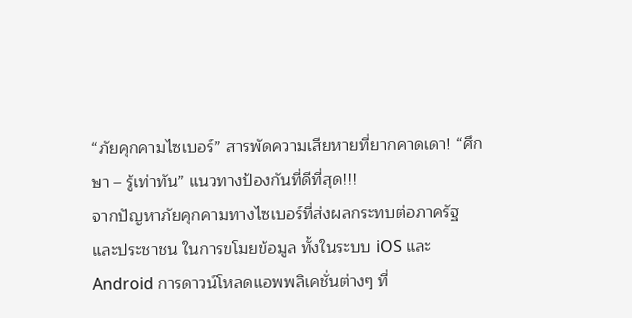“ภัยคุกคามไซเบอร์” สารพัดความเสียหายที่ยากคาดเดา! “ศึกษา – รู้เท่าทัน” แนวทางป้องกันที่ดีที่สุด!!!
จากปัญหาภัยคุกคามทางไซเบอร์ที่ส่งผลกระทบต่อภาครัฐ และประชาชน ในการขโมยข้อมูล ทั้งในระบบ iOS และ Android การดาวน์โหลดแอพพลิเคชั่นต่างๆ ที่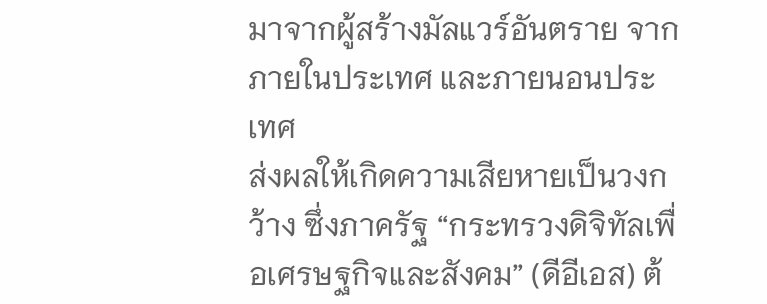มาจากผู้สร้างมัลแวร์อันตราย จากภายในประเทศ และภายนอนประเทศ
ส่งผลให้เกิดความเสียหายเป็นวงกว้าง ซึ่งภาครัฐ “กระทรวงดิจิทัลเพื่อเศรษฐกิจและสังคม” (ดีอีเอส) ต้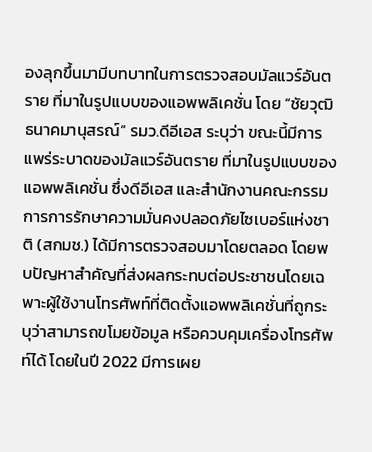องลุกขึ้นมามีบทบาทในการตรวจสอบมัลแวร์อันตราย ที่มาในรูปแบบของแอพพลิเคชั่น โดย “ชัยวุฒิ ธนาคมานุสรณ์” รมว.ดีอีเอส ระบุว่า ขณะนี้มีการแพร่ระบาดของมัลแวร์อันตราย ที่มาในรูปแบบของแอพพลิเคชั่น ซึ่งดีอีเอส และสำนักงานคณะกรรมการการรักษาความมั่นคงปลอดภัยไซเบอร์แห่งชาติ (สกมช.) ได้มีการตรวจสอบมาโดยตลอด โดยพบปัญหาสำคัญที่ส่งผลกระทบต่อประชาชนโดยเฉพาะผู้ใช้งานโทรศัพท์ที่ติดตั้งแอพพลิเคชั่นที่ถูกระบุว่าสามารถขโมยข้อมูล หรือควบคุมเครื่องโทรศัพท์ได้ โดยในปี 2022 มีการเผย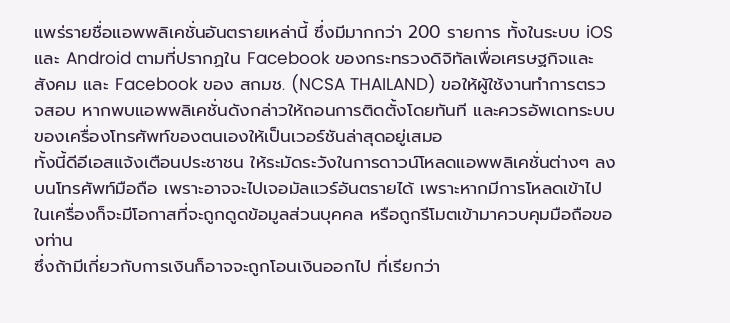แพร่รายชื่อแอพพลิเคชั่นอันตรายเหล่านี้ ซึ่งมีมากกว่า 200 รายการ ทั้งในระบบ iOS และ Android ตามที่ปรากฏใน Facebook ของกระทรวงดิจิทัลเพื่อเศรษฐกิจและสังคม และ Facebook ของ สกมช. (NCSA THAILAND) ขอให้ผู้ใช้งานทำการตรวจสอบ หากพบแอพพลิเคชั่นดังกล่าวให้ถอนการติดตั้งโดยทันที และควรอัพเดทระบบของเครื่องโทรศัพท์ของตนเองให้เป็นเวอร์ชันล่าสุดอยู่เสมอ
ทั้งนี้ดีอีเอสแจ้งเตือนประชาชน ให้ระมัดระวังในการดาวน์โหลดแอพพลิเคชั่นต่างๆ ลงบนโทรศัพท์มือถือ เพราะอาจจะไปเจอมัลแวร์อันตรายได้ เพราะหากมีการโหลดเข้าไปในเครื่องก็จะมีโอกาสที่จะถูกดูดข้อมูลส่วนบุคคล หรือถูกรีโมตเข้ามาควบคุมมือถือของท่าน
ซึ่งถ้ามีเกี่ยวกับการเงินก็อาจจะถูกโอนเงินออกไป ที่เรียกว่า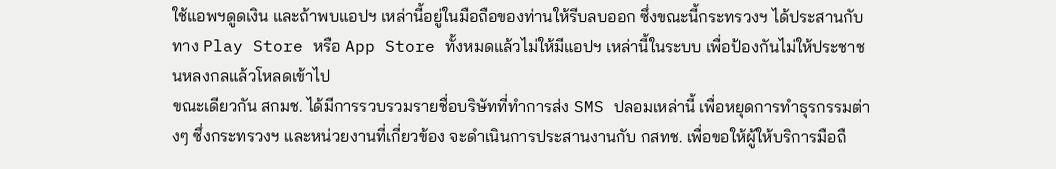ใช้แอพฯดูดเงิน และถ้าพบแอปฯ เหล่านี้อยู่ในมือถือของท่านให้รีบลบออก ซึ่งขณะนี้กระทรวงฯ ได้ประสานกับทาง Play Store หรือ App Store ทั้งหมดแล้วไม่ให้มีแอปฯ เหล่านี้ในระบบ เพื่อป้องกันไม่ให้ประชาชนหลงกลแล้วโหลดเข้าไป
ขณะเดียวกัน สกมช. ได้มีการรวบรวมรายชื่อบริษัทที่ทําการส่ง SMS ปลอมเหล่านี้ เพื่อหยุดการทําธุรกรรมต่างๆ ซึ่งกระทรวงฯ และหน่วยงานที่เกี่ยวข้อง จะดำเนินการประสานงานกับ กสทช. เพื่อขอให้ผู้ให้บริการมือถื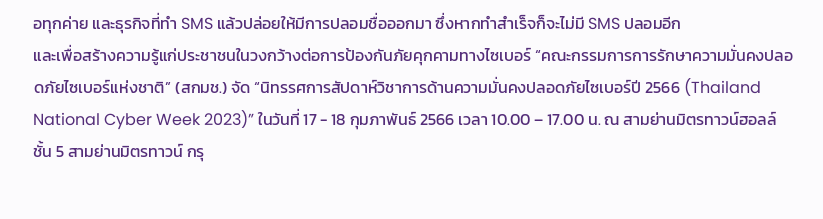อทุกค่าย และธุรกิจที่ทำ SMS แล้วปล่อยให้มีการปลอมชื่อออกมา ซึ่งหากทําสําเร็จก็จะไม่มี SMS ปลอมอีก
และเพื่อสร้างความรู้แก่ประชาชนในวงกว้างต่อการป้องกันภัยคุกคามทางไซเบอร์ “คณะกรรมการการรักษาความมั่นคงปลอดภัยไซเบอร์แห่งชาติ” (สกมช.) จัด “นิทรรศการสัปดาห์วิชาการด้านความมั่นคงปลอดภัยไซเบอร์ปี 2566 (Thailand National Cyber Week 2023)” ในวันที่ 17 - 18 กุมภาพันธ์ 2566 เวลา 10.00 – 17.00 น. ณ สามย่านมิตรทาวน์ฮอลล์ ชั้น 5 สามย่านมิตรทาวน์ กรุ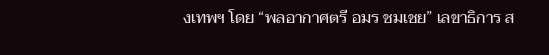งเทพฯ โดย “พลอากาศตรี อมร ชมเชย” เลขาธิการ ส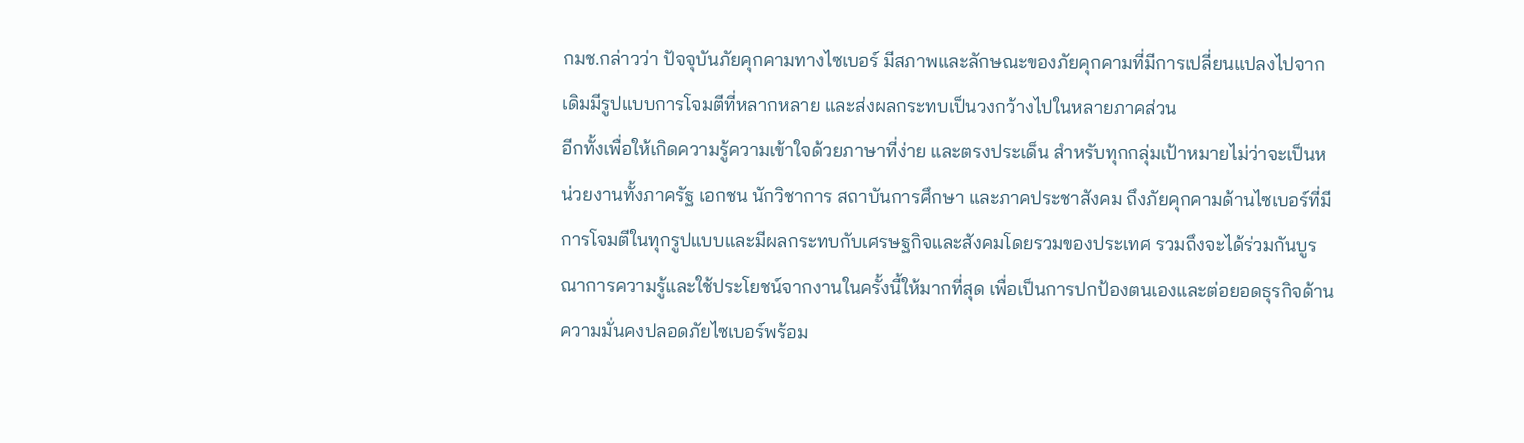กมช.กล่าวว่า ปัจจุบันภัยคุกคามทางไซเบอร์ มีสภาพและลักษณะของภัยคุกคามที่มีการเปลี่ยนแปลงไปจากเดิมมีรูปแบบการโจมตีที่หลากหลาย และส่งผลกระทบเป็นวงกว้างไปในหลายภาคส่วน
อีกทั้งเพื่อให้เกิดความรู้ความเข้าใจด้วยภาษาที่ง่าย และตรงประเด็น สำหรับทุกกลุ่มเป้าหมายไม่ว่าจะเป็นหน่วยงานทั้งภาครัฐ เอกชน นักวิชาการ สถาบันการศึกษา และภาคประชาสังคม ถึงภัยคุกคามด้านไซเบอร์ที่มีการโจมตีในทุกรูปแบบและมีผลกระทบกับเศรษฐกิจและสังคมโดยรวมของประเทศ รวมถึงจะได้ร่วมกันบูรณาการความรู้และใช้ประโยชน์จากงานในครั้งนี้ให้มากที่สุด เพื่อเป็นการปกป้องตนเองและต่อยอดธุรกิจด้านความมั่นคงปลอดภัยไซเบอร์พร้อม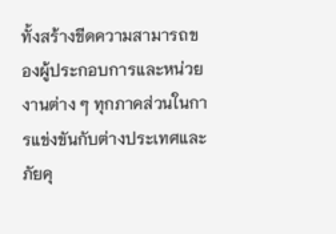ทั้งสร้างขีดความสามารถของผู้ประกอบการและหน่วยงานต่าง ๆ ทุกภาคส่วนในการแข่งขันกับต่างประเทศและภัยคุ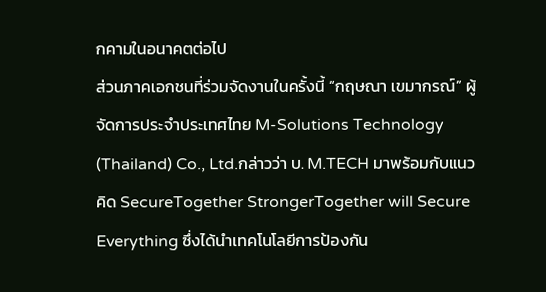กคามในอนาคตต่อไป
ส่วนภาคเอกชนที่ร่วมจัดงานในครั้งนี้ “กฤษณา เขมากรณ์” ผู้จัดการประจำประเทศไทย M-Solutions Technology (Thailand) Co., Ltd.กล่าวว่า บ. M.TECH มาพร้อมกับแนวคิด SecureTogether StrongerTogether will Secure Everything ซึ่งได้นำเทคโนโลยีการป้องกัน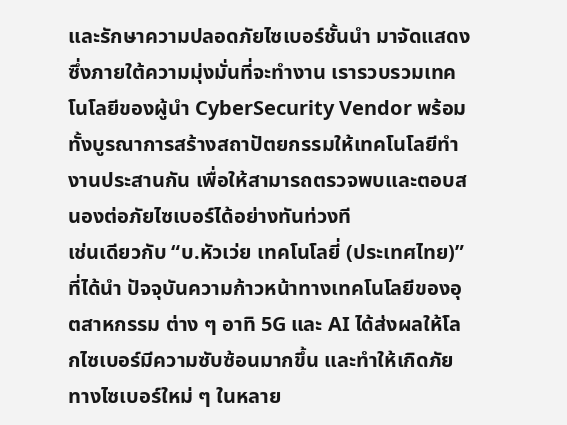และรักษาความปลอดภัยไซเบอร์ชั้นนำ มาจัดแสดง ซึ่งภายใต้ความมุ่งมั่นที่จะทำงาน เรารวบรวมเทคโนโลยีของผู้นำ CyberSecurity Vendor พร้อมทั้งบูรณาการสร้างสถาปัตยกรรมให้เทคโนโลยีทำงานประสานกัน เพื่อให้สามารถตรวจพบและตอบสนองต่อภัยไซเบอร์ได้อย่างทันท่วงที
เช่นเดียวกับ “บ.หัวเว่ย เทคโนโลยี่ (ประเทศไทย)” ที่ได้นำ ปัจจุบันความก้าวหน้าทางเทคโนโลยีของอุตสาหกรรม ต่าง ๆ อาทิ 5G และ AI ได้ส่งผลให้โลกไซเบอร์มีความซับซ้อนมากขึ้น และทำให้เกิดภัยทางไซเบอร์ใหม่ ๆ ในหลาย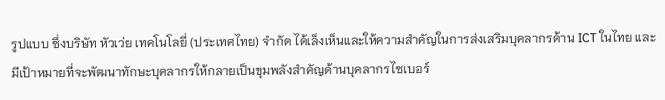รูปแบบ ซึ่งบริษัท หัวเว่ย เทคโนโลยี่ (ประเทศไทย) จำกัด ได้เล็งเห็นและให้ความสำคัญในการส่งเสริมบุคลากรด้าน ICT ในไทย และมีเป้าหมายที่จะพัฒนาทักษะบุคลากรให้กลายเป็นขุมพลังสำคัญด้านบุคลากรไซเบอร์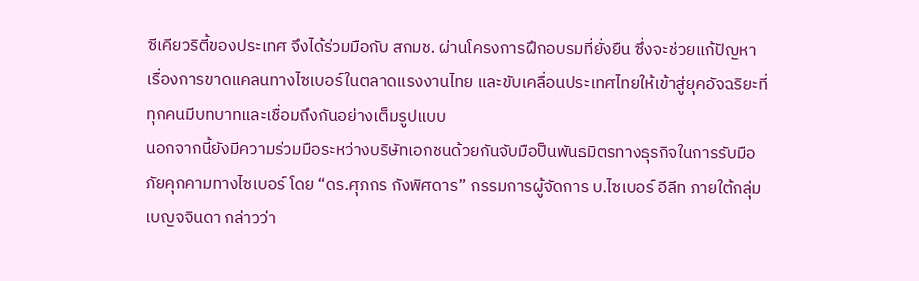ซีเคียวริตี้ของประเทศ จึงได้ร่วมมือกับ สกมช. ผ่านโครงการฝึกอบรมที่ยั่งยืน ซึ่งจะช่วยแก้ปัญหาเรื่องการขาดแคลนทางไซเบอร์ในตลาดแรงงานไทย และขับเคลื่อนประเทศไทยให้เข้าสู่ยุคอัจฉริยะที่ทุกคนมีบทบาทและเชื่อมถึงกันอย่างเต็มรูปแบบ
นอกจากนี้ยังมีความร่วมมือระหว่างบริษัทเอกชนด้วยกันจับมือป็นพันธมิตรทางธุรกิจในการรับมือภัยคุกคามทางไซเบอร์ โดย “ดร.ศุภกร กังพิศดาร” กรรมการผู้จัดการ บ.ไซเบอร์ อีลีท ภายใต้กลุ่มเบญจจินดา กล่าวว่า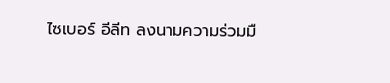ไซเบอร์ อีลีท ลงนามความร่วมมื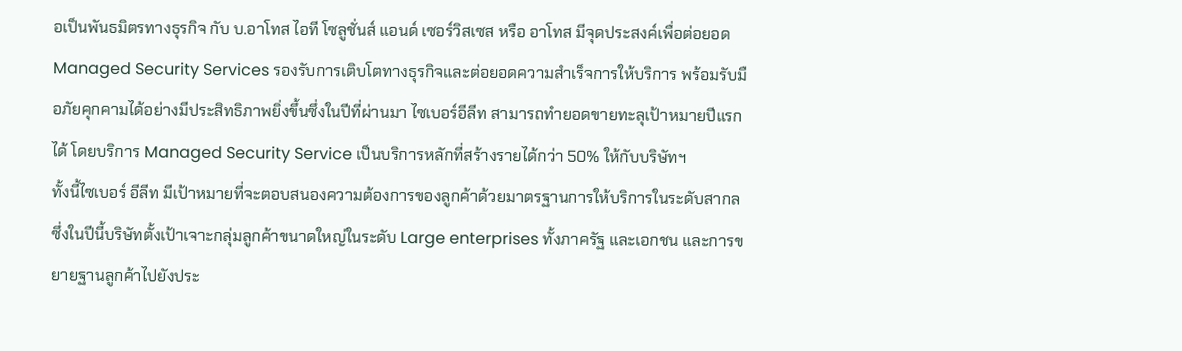อเป็นพันธมิตรทางธุรกิจ กับ บ.อาโทส ไอที โซลูชั่นส์ แอนด์ เซอร์วิสเซส หรือ อาโทส มีจุดประสงค์เพื่อต่อยอด Managed Security Services รองรับการเติบโตทางธุรกิจและต่อยอดความสำเร็จการให้บริการ พร้อมรับมือภัยคุกคามได้อย่างมีประสิทธิภาพยิ่งขึ้นซึ่งในปีที่ผ่านมา ไซเบอร์อีลีท สามารถทำยอดขายทะลุเป้าหมายปีแรกได้ โดยบริการ Managed Security Service เป็นบริการหลักที่สร้างรายได้กว่า 50% ให้กับบริษัทฯ
ทั้งนี้ไซเบอร์ อีลีท มีเป้าหมายที่จะตอบสนองความต้องการของลูกค้าด้วยมาตรฐานการให้บริการในระดับสากล ซึ่งในปีนี้บริษัทตั้งเป้าเจาะกลุ่มลูกค้าขนาดใหญ่ในระดับ Large enterprises ทั้งภาครัฐ และเอกชน และการขยายฐานลูกค้าไปยังประ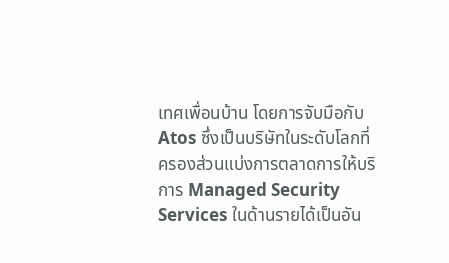เทศเพื่อนบ้าน โดยการจับมือกับ Atos ซึ่งเป็นบริษัทในระดับโลกที่ครองส่วนแบ่งการตลาดการให้บริการ Managed Security Services ในด้านรายได้เป็นอัน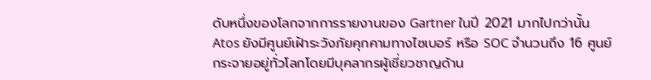ดับหนึ่งของโลกจากการรายงานของ Gartner ในปี 2021 มากไปกว่านั้น Atos ยังมีศูนย์เฝ้าระวังภัยคุกคามทางไซเบอร์ หรือ SOC จำนวนถึง 16 ศูนย์กระจายอยู่ทั่วโลกโดยมีบุคลากรผู้เชี่ยวชาญด้าน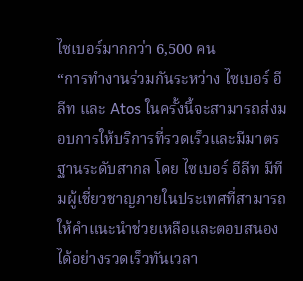ไซเบอร์มากกว่า 6,500 คน
“การทำงานร่วมกันระหว่าง ไซเบอร์ อีลีท และ Atos ในครั้งนี้จะสามารถส่งมอบการให้บริการที่รวดเร็วและมีมาตรฐานระดับสากล โดย ไซเบอร์ อีลีท มีทีมผู้เชี่ยวชาญภายในประเทศที่สามารถให้คำแนะนำช่วยเหลือและตอบสนองได้อย่างรวดเร็วทันเวลา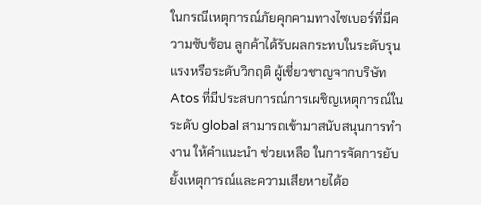ในกรณีเหตุการณ์ภัยคุกคามทางไซเบอร์ที่มีความซับซ้อน ลูกค้าได้รับผลกระทบในระดับรุนแรงหรือระดับวิกฤติ ผู้เชี่ยวชาญจากบริษัท Atos ที่มีประสบการณ์การเผชิญเหตุการณ์ในระดับ global สามารถเข้ามาสนับสนุนการทำงาน ให้คำแนะนำ ช่วยเหลือ ในการจัดการยับยั้งเหตุการณ์และความเสียหายได้อ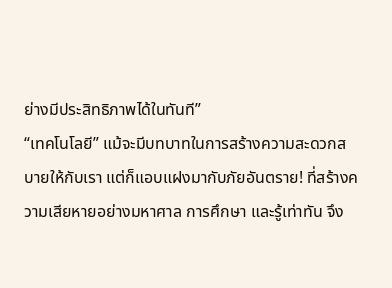ย่างมีประสิทธิภาพได้ในทันที”
“เทคโนโลยี” แม้จะมีบทบาทในการสร้างความสะดวกสบายให้กับเรา แต่ก็แอบแฝงมากับภัยอันตราย! ที่สร้างความเสียหายอย่างมหาศาล การศึกษา และรู้เท่าทัน จึง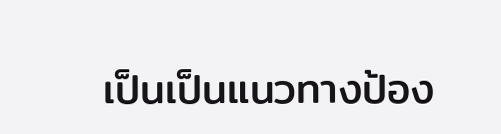เป็นเป็นแนวทางป้อง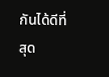กันได้ดีที่สุด